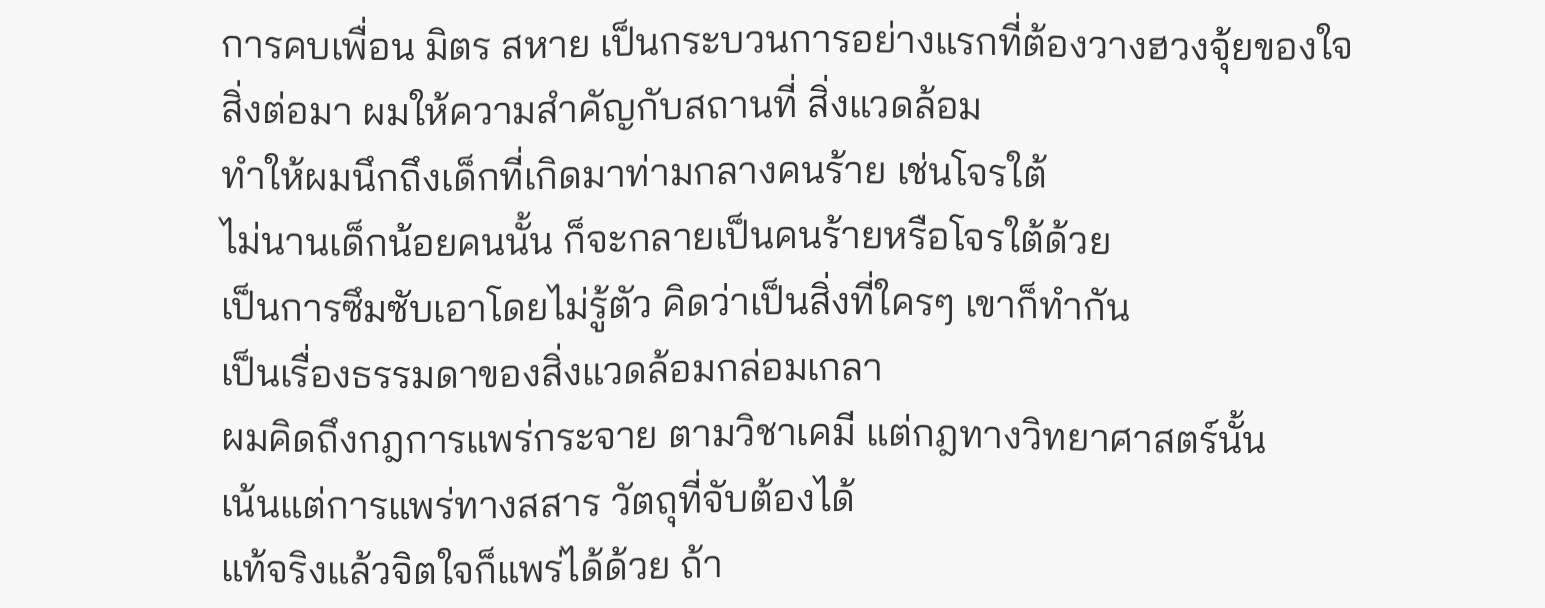การคบเพื่อน มิตร สหาย เป็นกระบวนการอย่างแรกที่ต้องวางฮวงจุ้ยของใจ
สิ่งต่อมา ผมให้ความสำคัญกับสถานที่ สิ่งแวดล้อม
ทำให้ผมนึกถึงเด็กที่เกิดมาท่ามกลางคนร้าย เช่นโจรใต้
ไม่นานเด็กน้อยคนนั้น ก็จะกลายเป็นคนร้ายหรือโจรใต้ด้วย
เป็นการซึมซับเอาโดยไม่รู้ตัว คิดว่าเป็นสิ่งที่ใครๆ เขาก็ทำกัน
เป็นเรื่องธรรมดาของสิ่งแวดล้อมกล่อมเกลา
ผมคิดถึงกฎการแพร่กระจาย ตามวิชาเคมี แต่กฎทางวิทยาศาสตร์นั้น
เน้นแต่การแพร่ทางสสาร วัตถุที่จับต้องได้
แท้จริงแล้วจิตใจก็แพร่ได้ด้วย ถ้า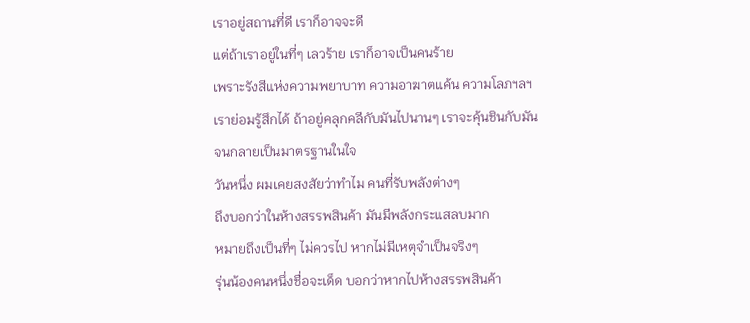เราอยู่สถานที่ดี เราก็อาจจะดี
แต่ถ้าเราอยู่ในที่ๆ เลวร้าย เราก็อาจเป็นคนร้าย
เพราะรังสีแห่งความพยาบาท ความอาฆาตแค้น ความโลภฯลฯ
เราย่อมรู้สึกได้ ถ้าอยู่คลุกคลีกับมันไปนานๆ เราจะคุ้นชินกับมัน
จนกลายเป็นมาตรฐานในใจ
วันหนึ่ง ผมเคยสงสัยว่าทำไม คนที่รับพลังต่างๆ
ถึงบอกว่าในห้างสรรพสินค้า มันมีพลังกระแสลบมาก
หมายถึงเป็นที่ๆ ไม่ควรไป หากไม่มีเหตุจำเป็นจริงๆ
รุ่นน้องคนหนึ่งชื่อจะเด็ด บอกว่าหากไปห้างสรรพสินค้า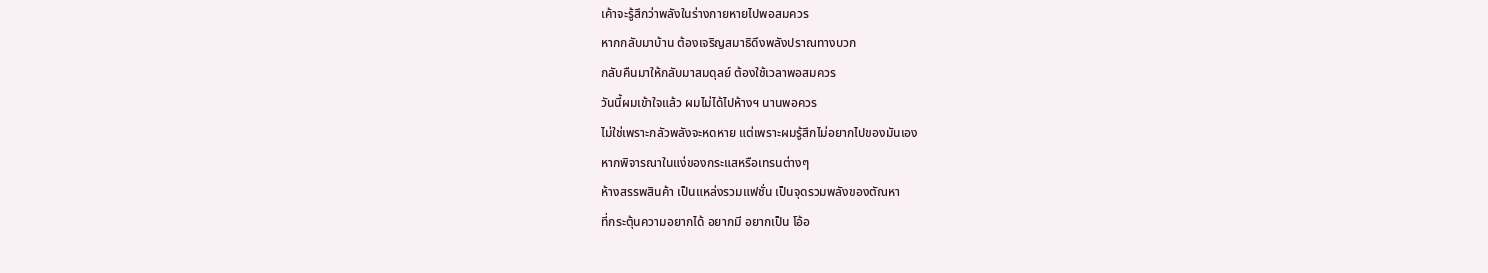เค้าจะรู้สึกว่าพลังในร่างกายหายไปพอสมควร
หากกลับมาบ้าน ต้องเจริญสมาธิดึงพลังปราณทางบวก
กลับคืนมาให้กลับมาสมดุลย์ ต้องใช้เวลาพอสมควร
วันนี้ผมเข้าใจแล้ว ผมไม่ได้ไปห้างฯ นานพอควร
ไม่ใช่เพราะกลัวพลังจะหดหาย แต่เพราะผมรู้สึกไม่อยากไปของมันเอง
หากพิจารณาในแง่ของกระแสหรือเทรนต่างๆ
ห้างสรรพสินค้า เป็นแหล่งรวมแฟชั่น เป็นจุดรวมพลังของตัณหา
ที่กระตุ้นความอยากได้ อยากมี อยากเป็น โอ้อ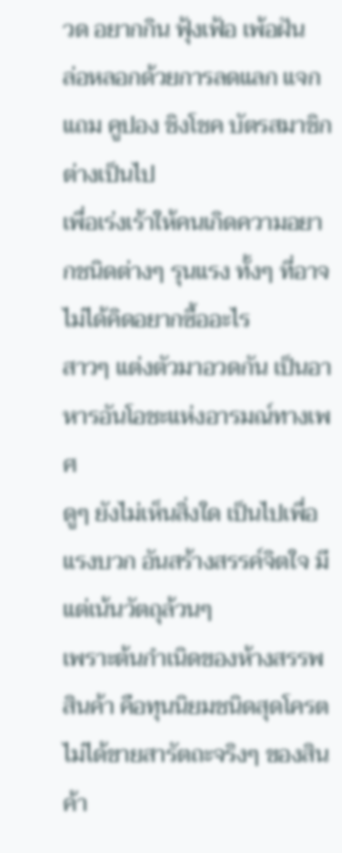วด อยากกิน ฟุ้งเฟ้อ เพ้อฝัน
ล่อหลอกด้วยการลดแลก แจกแถม คูปอง ชิงโชค บัตรสมาชิก ต่างเป็นไป
เพื่อเร่งเร้าให้คนเกิดความอยากชนิดต่างๆ รุนแรง ทั้งๆ ที่อาจไม่ได้คิดอยากซื้ออะไร
สาวๆ แต่งตัวมาอวดกัน เป็นอาหารอันโอชะแห่งอารมณ์ทางเพศ
ดูๆ ยังไม่เห็นสิ่งใด เป็นไปเพื่อแรงบวก อันสร้างสรรค์จิตใจ มีแต่เน้นวัตถุล้วนๆ
เพราะต้นกำเนิดของห้างสรรพสินค้า คือทุนนิยมชนิดสุดโครต
ไม่ได้ขายสารัตถะจริงๆ ของสินค้า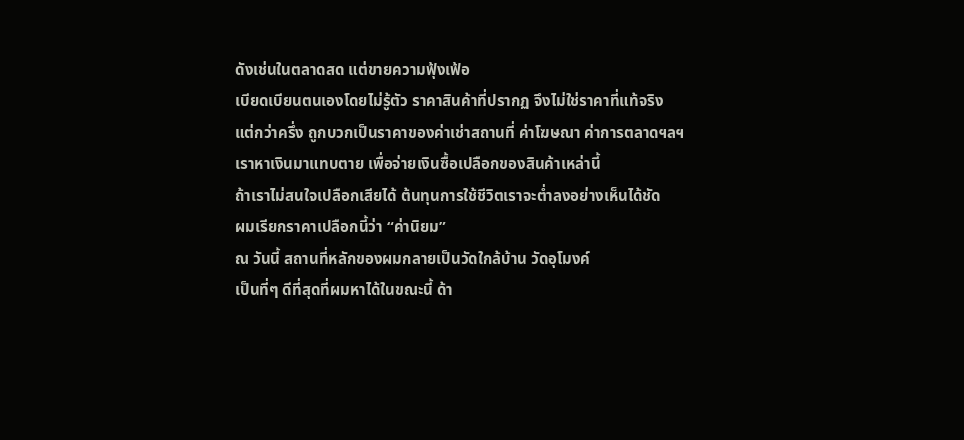ดังเช่นในตลาดสด แต่ขายความฟุ้งเฟ้อ
เบียดเบียนตนเองโดยไม่รู้ตัว ราคาสินค้าที่ปรากฏ จึงไม่ใช่ราคาที่แท้จริง
แต่กว่าครึ่ง ถูกบวกเป็นราคาของค่าเช่าสถานที่ ค่าโฆษณา ค่าการตลาดฯลฯ
เราหาเงินมาแทบตาย เพื่อจ่ายเงินซื้อเปลือกของสินค้าเหล่านี้
ถ้าเราไม่สนใจเปลือกเสียได้ ต้นทุนการใช้ชีวิตเราจะต่ำลงอย่างเห็นได้ชัด
ผมเรียกราคาเปลือกนี้ว่า “ค่านิยม”
ณ วันนี้ สถานที่หลักของผมกลายเป็นวัดใกล้บ้าน วัดอุโมงค์
เป็นที่ๆ ดีที่สุดที่ผมหาได้ในขณะนี้ ด้า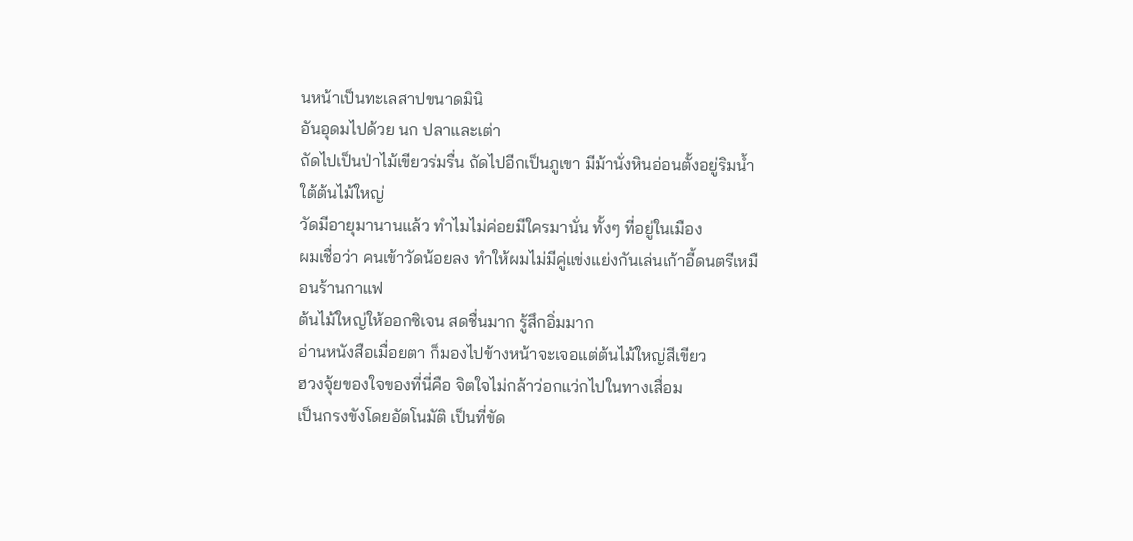นหน้าเป็นทะเลสาปขนาดมินิ
อันอุดมไปด้วย นก ปลาและเต่า
ถัดไปเป็นป่าไม้เขียวร่มรื่น ถัดไปอีกเป็นภูเขา มีม้านั่งหินอ่อนตั้งอยู่ริมน้ำใต้ต้นไม้ใหญ่
วัดมีอายุมานานแล้ว ทำไมไม่ค่อยมีใครมานั่น ทั้งๆ ที่อยู่ในเมือง
ผมเชื่อว่า คนเข้าวัดน้อยลง ทำให้ผมไม่มีคู่แข่งแย่งกันเล่นเก้าอี้ดนตรีเหมือนร้านกาแฟ
ต้นไม้ใหญ่ให้ออกซิเจน สดชื่นมาก รู้สึกอิ่มมาก
อ่านหนังสือเมื่อยตา ก็มองไปข้างหน้าจะเจอแต่ต้นไม้ใหญ่สีเขียว
ฮวงจุ้ยของใจของที่นี่คือ จิตใจไม่กล้าว่อกแว่กไปในทางเสื่อม
เป็นกรงขังโดยอัตโนมัติ เป็นที่ขัด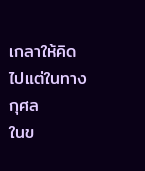เกลาให้คิดไปแต่ในทางกุศล
ในข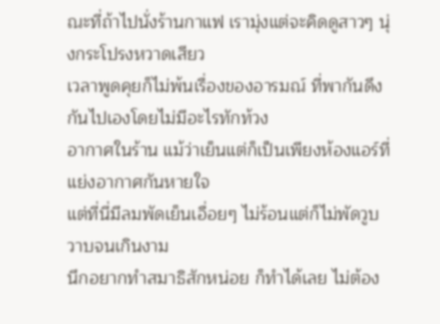ณะที่ถ้าไปนั่งร้านกาแฟ เรามุ่งแต่จะคิดดูสาวๆ นุ่งกระโปรงหวาดเสียว
เวลาพูดคุยก็ไม่พ้นเรื่องของอารมณ์ ที่พากันดึงกันไปเองโดยไม่มีอะไรทักท้วง
อากาศในร้าน แม้ว่าเย็นแต่ก็เป็นเพียงห้องแอร์ที่แย่งอากาศกันหายใจ
แต่ที่นี่มีลมพัดเย็นเอื่อยๆ ไม่ร้อนแต่ก็ไม่พัดวูบวาบจนเกินงาม
นึกอยากทำสมาธิสักหน่อย ก็ทำได้เลย ไม่ต้อง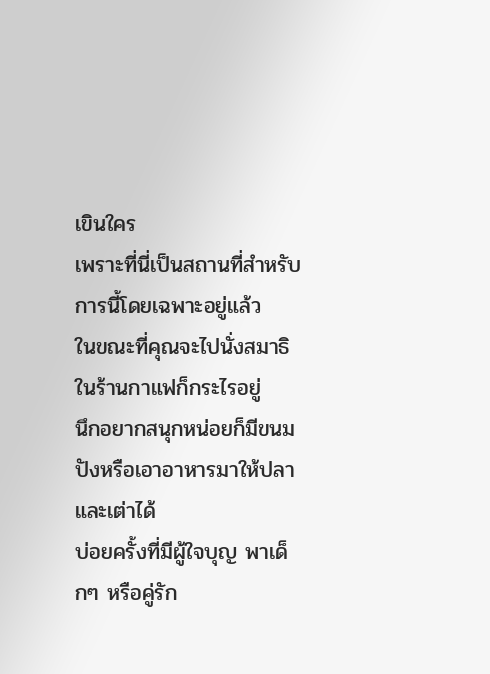เขินใคร
เพราะที่นี่เป็นสถานที่สำหรับการนี้โดยเฉพาะอยู่แล้ว
ในขณะที่คุณจะไปนั่งสมาธิในร้านกาแฟก็กระไรอยู่
นึกอยากสนุกหน่อยก็มีขนมปังหรือเอาอาหารมาให้ปลาและเต่าได้
บ่อยครั้งที่มีผู้ใจบุญ พาเด็กๆ หรือคู่รัก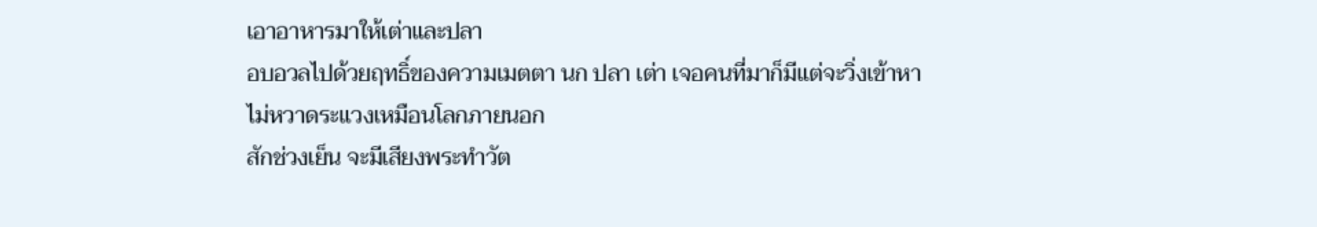เอาอาหารมาให้เต่าและปลา
อบอวลไปด้วยฤทธิ์ของความเมตตา นก ปลา เต่า เจอคนที่มาก็มีแต่จะวิ่งเข้าหา
ไม่หวาดระแวงเหมือนโลกภายนอก
สักช่วงเย็น จะมีเสียงพระทำวัต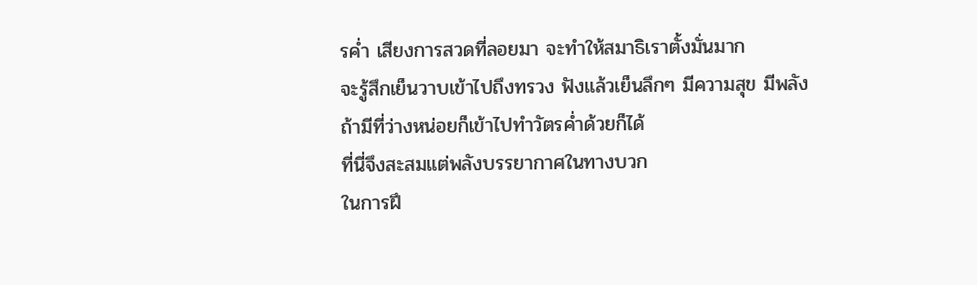รค่ำ เสียงการสวดที่ลอยมา จะทำให้สมาธิเราตั้งมั่นมาก
จะรู้สึกเย็นวาบเข้าไปถึงทรวง ฟังแล้วเย็นลึกๆ มีความสุข มีพลัง
ถ้ามีที่ว่างหน่อยก็เข้าไปทำวัตรค่ำด้วยก็ได้
ที่นี่จึงสะสมแต่พลังบรรยากาศในทางบวก
ในการฝึ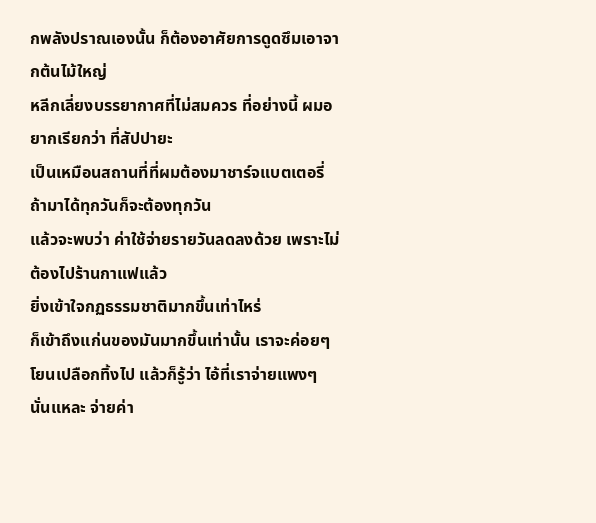กพลังปราณเองนั้น ก็ต้องอาศัยการดูดซึมเอาจากต้นไม้ใหญ่
หลีกเลี่ยงบรรยากาศที่ไม่สมควร ที่อย่างนี้ ผมอยากเรียกว่า ที่สัปปายะ
เป็นเหมือนสถานที่ที่ผมต้องมาชาร์จแบตเตอรี่ ถ้ามาได้ทุกวันก็จะต้องทุกวัน
แล้วจะพบว่า ค่าใช้จ่ายรายวันลดลงด้วย เพราะไม่ต้องไปร้านกาแฟแล้ว
ยิ่งเข้าใจกฏธรรมชาติมากขึ้นเท่าไหร่
ก็เข้าถึงแก่นของมันมากขึ้นเท่านั้น เราจะค่อยๆ โยนเปลือกทิ้งไป แล้วก็รู้ว่า ไอ้ที่เราจ่ายแพงๆ นั่นแหละ จ่ายค่า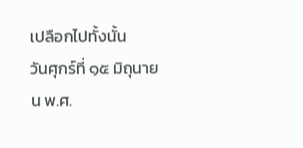เปลือกไปทั้งนั้น
วันศุกร์ที่ ๑๕ มิถุนายน พ.ศ.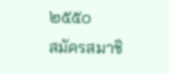๒๕๕๐
สมัครสมาชิ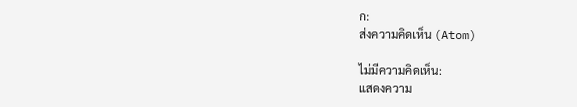ก:
ส่งความคิดเห็น (Atom)

ไม่มีความคิดเห็น:
แสดงความ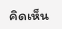คิดเห็น